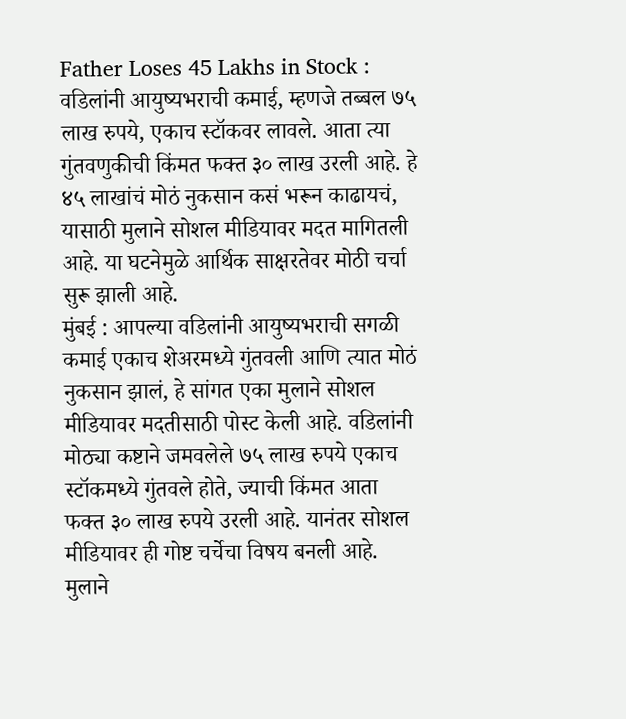Father Loses 45 Lakhs in Stock : वडिलांनी आयुष्यभराची कमाई, म्हणजे तब्बल ७५ लाख रुपये, एकाच स्टॉकवर लावले. आता त्या गुंतवणुकीची किंमत फक्त ३० लाख उरली आहे. हे ४५ लाखांचं मोठं नुकसान कसं भरून काढायचं, यासाठी मुलाने सोशल मीडियावर मदत मागितली आहे. या घटनेमुळे आर्थिक साक्षरतेवर मोठी चर्चा सुरू झाली आहे.
मुंबई : आपल्या वडिलांनी आयुष्यभराची सगळी कमाई एकाच शेअरमध्ये गुंतवली आणि त्यात मोठं नुकसान झालं, हे सांगत एका मुलाने सोशल मीडियावर मदतीसाठी पोस्ट केली आहे. वडिलांनी मोठ्या कष्टाने जमवलेले ७५ लाख रुपये एकाच स्टॉकमध्ये गुंतवले होते, ज्याची किंमत आता फक्त ३० लाख रुपये उरली आहे. यानंतर सोशल मीडियावर ही गोष्ट चर्चेचा विषय बनली आहे.
मुलाने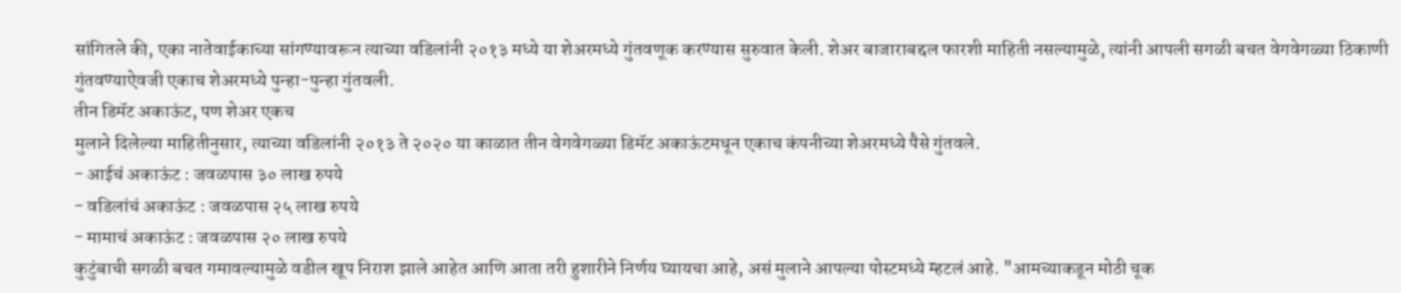सांगितले की, एका नातेवाईकाच्या सांगण्यावरून त्याच्या वडिलांनी २०१३ मध्ये या शेअरमध्ये गुंतवणूक करण्यास सुरुवात केली. शेअर बाजाराबद्दल फारशी माहिती नसल्यामुळे, त्यांनी आपली सगळी बचत वेगवेगळ्या ठिकाणी गुंतवण्याऐवजी एकाच शेअरमध्ये पुन्हा-पुन्हा गुंतवली.
तीन डिमॅट अकाऊंट, पण शेअर एकच
मुलाने दिलेल्या माहितीनुसार, त्याच्या वडिलांनी २०१३ ते २०२० या काळात तीन वेगवेगळ्या डिमॅट अकाऊंटमधून एकाच कंपनीच्या शेअरमध्ये पैसे गुंतवले.
- आईचं अकाऊंट : जवळपास ३० लाख रुपये
- वडिलांचं अकाऊंट : जवळपास २५ लाख रुपये
- मामाचं अकाऊंट : जवळपास २० लाख रुपये
कुटुंबाची सगळी बचत गमावल्यामुळे वडील खूप निराश झाले आहेत आणि आता तरी हुशारीने निर्णय घ्यायचा आहे, असं मुलाने आपल्या पोस्टमध्ये म्हटलं आहे. "आमच्याकडून मोठी चूक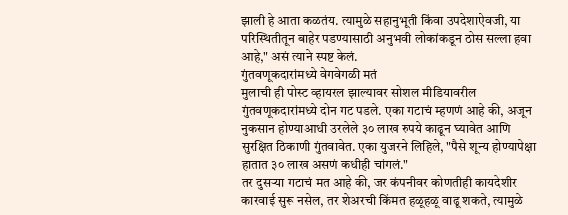झाली हे आता कळतंय. त्यामुळे सहानुभूती किंवा उपदेशाऐवजी, या परिस्थितीतून बाहेर पडण्यासाठी अनुभवी लोकांकडून ठोस सल्ला हवा आहे," असं त्याने स्पष्ट केलं.
गुंतवणूकदारांमध्ये वेगवेगळी मतं
मुलाची ही पोस्ट व्हायरल झाल्यावर सोशल मीडियावरील गुंतवणूकदारांमध्ये दोन गट पडले. एका गटाचं म्हणणं आहे की, अजून नुकसान होण्याआधी उरलेले ३० लाख रुपये काढून घ्यावेत आणि सुरक्षित ठिकाणी गुंतवावेत. एका युजरने लिहिले, "पैसे शून्य होण्यापेक्षा हातात ३० लाख असणं कधीही चांगलं."
तर दुसऱ्या गटाचं मत आहे की, जर कंपनीवर कोणतीही कायदेशीर कारवाई सुरू नसेल, तर शेअरची किंमत हळूहळू वाढू शकते, त्यामुळे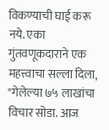विकण्याची घाई करू नये. एका गुंतवणूकदाराने एक महत्त्वाचा सल्ला दिला, "गेलेल्या ७५ लाखांचा विचार सोडा. आज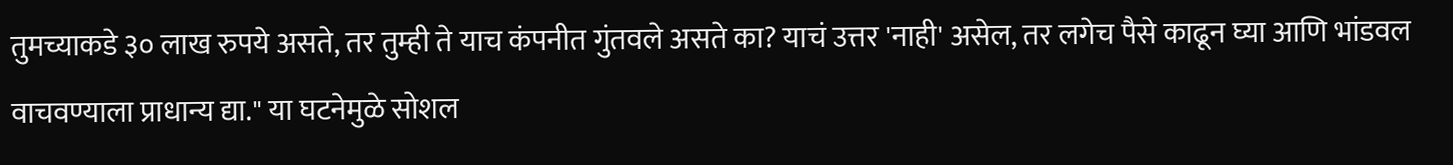तुमच्याकडे ३० लाख रुपये असते, तर तुम्ही ते याच कंपनीत गुंतवले असते का? याचं उत्तर 'नाही' असेल, तर लगेच पैसे काढून घ्या आणि भांडवल वाचवण्याला प्राधान्य द्या." या घटनेमुळे सोशल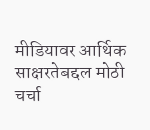मीडियावर आर्थिक साक्षरतेबद्दल मोठी चर्चा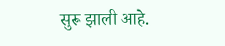सुरू झाली आहे.